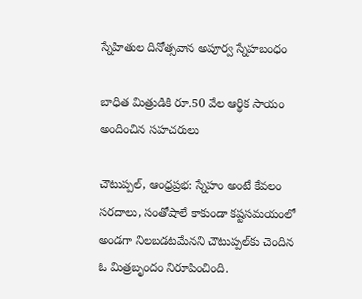స్నేహితుల దినోత్సవాన అపూర్వ స్నేహబంధం

బాధిత మిత్రుడికి రూ.50 వేల ఆర్థిక సాయం అందించిన సహచరులు

చౌటుప్పల్, ఆంధ్రప్రభ: స్నేహం అంటే కేవలం సరదాలు, సంతోషాలే కాకుండా కష్టసమయంలో అండగా నిలబడటమేనని చౌటుప్పల్‌కు చెందిన ఓ మిత్రబృందం నిరూపించింది.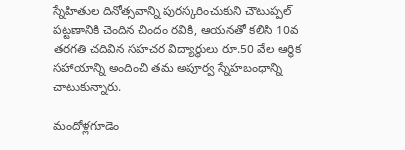స్నేహితుల దినోత్సవాన్ని పురస్కరించుకుని చౌటుప్పల్ పట్టణానికి చెందిన చిందం రవికి, ఆయనతో కలిసి 10వ తరగతి చదివిన సహచర విద్యార్థులు రూ.50 వేల ఆర్థిక సహాయాన్ని అందించి తమ అపూర్వ స్నేహబంధాన్ని చాటుకున్నారు.

మందోళ్లగూడెం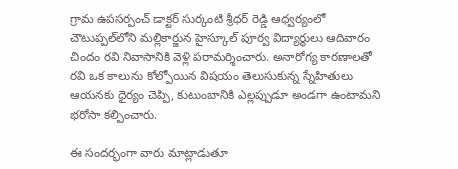గ్రామ ఉపసర్పంచ్ డాక్టర్ సుర్కంటి శ్రీధర్ రెడ్డి ఆధ్వర్యంలో చౌటుప్పల్‌లోని మల్లికార్జున హైస్కూల్ పూర్వ విద్యార్థులు ఆదివారం చిందం రవి నివాసానికి వెళ్లి పరామర్శించారు. అనారోగ్య కారణాలతో రవి ఒక కాలును కోల్పోయిన విషయం తెలుసుకున్న స్నేహితులు ఆయనకు ధైర్యం చెప్పి, కుటుంబానికి ఎల్లప్పుడూ అండగా ఉంటామని భరోసా కల్పించారు.

ఈ సందర్భంగా వారు మాట్లాడుతూ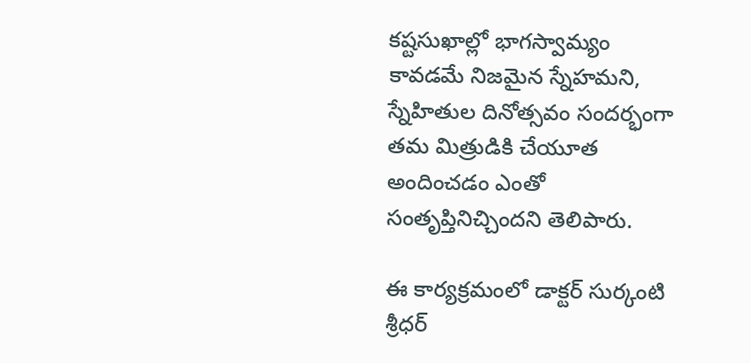కష్టసుఖాల్లో భాగస్వామ్యం కావడమే నిజమైన స్నేహమని, స్నేహితుల దినోత్సవం సందర్భంగా తమ మిత్రుడికి చేయూత అందించడం ఎంతో సంతృప్తినిచ్చిందని తెలిపారు.

ఈ కార్యక్రమంలో డాక్టర్ సుర్కంటి శ్రీధర్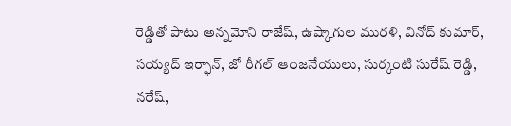రెడ్డితో పాటు అన్నమోని రాజేష్, ఉష్కాగుల మురళి, వినోద్ కుమార్, సయ్యద్ ఇర్ఫాన్, జో రీగల్ ఆంజనేయులు, సుర్కంటి సురేష్ రెడ్డి, నరేష్,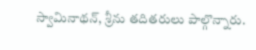స్వామినాథన్, శ్రీను తదితరులు పాల్గొన్నారు.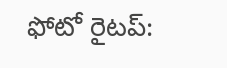ఫోటో రైటప్: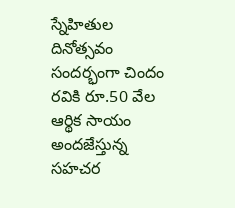స్నేహితుల దినోత్సవం సందర్భంగా చిందం రవికి రూ.50 వేల ఆర్థిక సాయం అందజేస్తున్న సహచర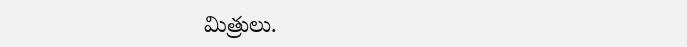మిత్రులు.